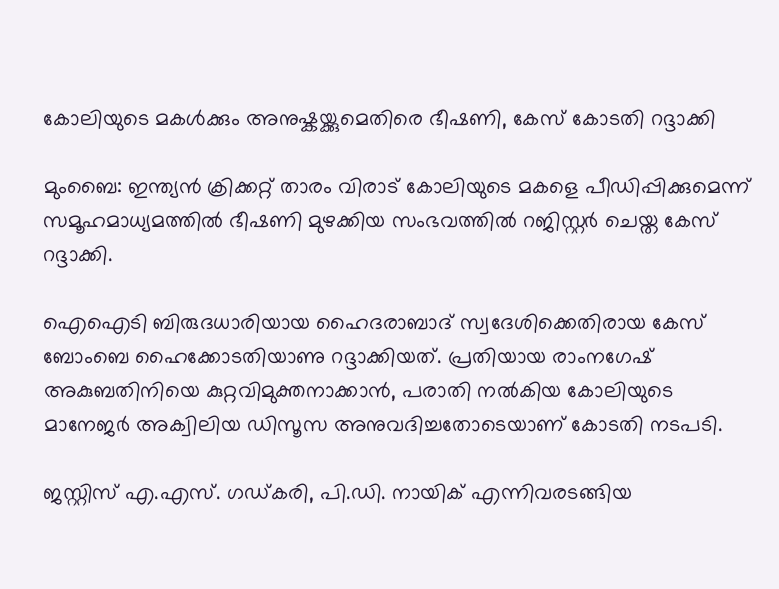കോലിയുടെ മകൾക്കും അനുഷ്കയ്ക്കുമെതിരെ ഭീഷണി, കേസ് കോടതി റദ്ദാക്കി

മുംബൈ: ഇന്ത്യന്‍ ക്രിക്കറ്റ് താരം വിരാട് കോലിയുടെ മകളെ പീഡിപ്പിക്കുമെന്ന് സമൂഹമാധ്യമത്തില്‍ ഭീഷണി മുഴക്കിയ സംഭവത്തില്‍ റജിസ്റ്റര്‍ ചെയ്ത കേസ് റദ്ദാക്കി.

ഐഐടി ബിരുദധാരിയായ ഹൈദരാബാദ് സ്വദേശിക്കെതിരായ കേസ് ബോംബെ ഹൈക്കോടതിയാണു റദ്ദാക്കിയത്. പ്രതിയായ രാംനഗേഷ് അകുബതിനിയെ കുറ്റവിമുക്തനാക്കാന്‍, പരാതി നല്‍കിയ കോലിയുടെ മാനേജര്‍ അക്വിലിയ ഡിസൂസ അനുവദിച്ചതോടെയാണ് കോടതി നടപടി.

ജസ്റ്റിസ് എ.എസ്. ഗഡ്കരി, പി.ഡി. നായിക് എന്നിവരടങ്ങിയ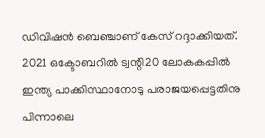ഡിവിഷന്‍ ബെഞ്ചാണ് കേസ് റദ്ദാക്കിയത്. 2021 ഒക്ടോബറില്‍ ട്വന്റി20 ലോകകപ്പില്‍ ഇന്ത്യ പാക്കിസ്ഥാനോടു പരാജയപ്പെട്ടതിനു പിന്നാലെ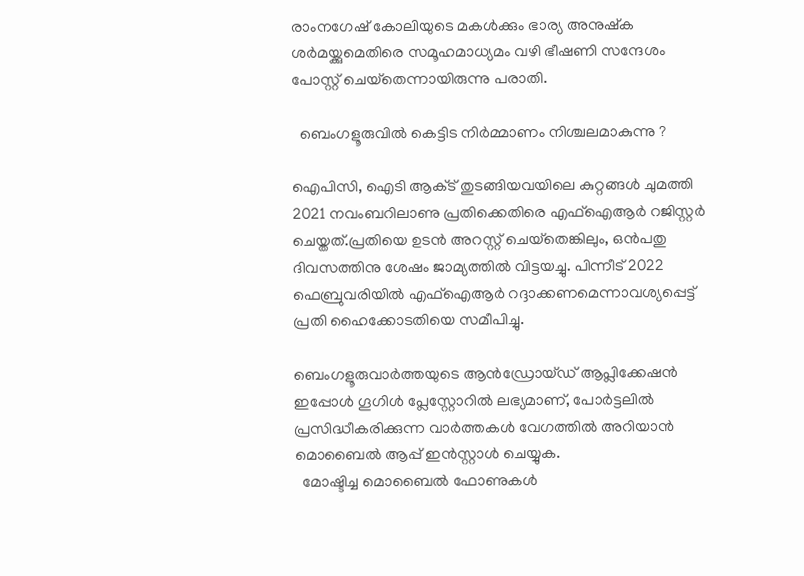രാംനഗേഷ് കോലിയുടെ മകള്‍ക്കും ഭാര്യ അനുഷ്‌ക ശര്‍മയ്ക്കുമെതിരെ സമൂഹമാധ്യമം വഴി ഭീഷണി സന്ദേശം പോസ്റ്റ് ചെയ്‌തെന്നായിരുന്നു പരാതി.

  ബെംഗളൂരുവിൽ കെട്ടിട നിർമ്മാണം നിശ്ചലമാകുന്നു ?

ഐപിസി, ഐടി ആക്‌ട് തുടങ്ങിയവയിലെ കുറ്റങ്ങള്‍ ചുമത്തി 2021 നവംബറിലാണു പ്രതിക്കെതിരെ എഫ്‌ഐആര്‍ റജിസ്റ്റര്‍ ചെയ്തത്.പ്രതിയെ ഉടന്‍ അറസ്റ്റ് ചെയ്‌തെങ്കിലും, ഒന്‍പതു ദിവസത്തിനു ശേഷം ജാമ്യത്തില്‍ വിട്ടയച്ചു. പിന്നീട് 2022 ഫെബ്രുവരിയില്‍ എഫ്‌ഐആര്‍ റദ്ദാക്കണമെന്നാവശ്യപ്പെട്ട് പ്രതി ഹൈക്കോടതിയെ സമീപിച്ചു.

ബെംഗളൂരുവാർത്തയുടെ ആൻഡ്രോയ്ഡ് ആപ്ലിക്കേഷൻ ഇപ്പോൾ ഗൂഗിൾ പ്ലേസ്റ്റോറിൽ ലഭ്യമാണ്, പോർട്ടലിൽ പ്രസിദ്ധീകരിക്കുന്ന വാർത്തകൾ വേഗത്തിൽ അറിയാൻ മൊബൈൽ ആപ്പ് ഇൻസ്റ്റാൾ ചെയ്യുക.
  മോഷ്ടിച്ച മൊബൈൽ ഫോണുകൾ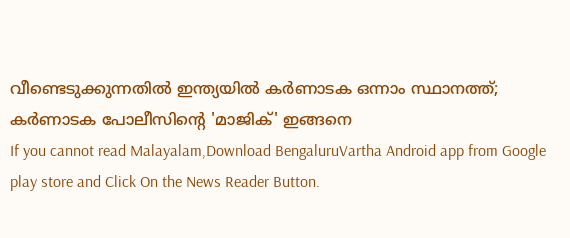വീണ്ടെടുക്കുന്നതിൽ ഇന്ത്യയിൽ കർണാടക ഒന്നാം സ്ഥാനത്ത്; കർണാടക പോലീസിന്റെ 'മാജിക്' ഇങ്ങനെ
If you cannot read Malayalam,Download BengaluruVartha Android app from Google play store and Click On the News Reader Button.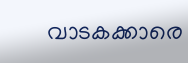വാടകക്കാരെ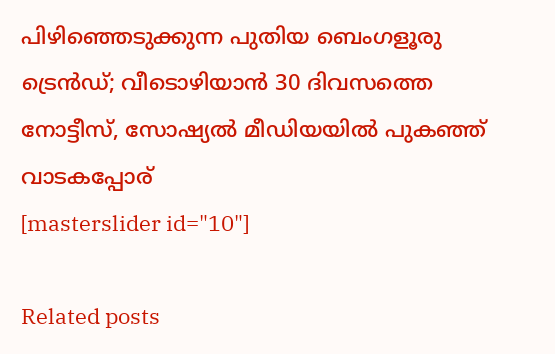പിഴിഞ്ഞെടുക്കുന്ന പുതിയ ബെംഗളൂരു ട്രെൻഡ്; വീടൊഴിയാൻ 30 ദിവസത്തെ നോട്ടീസ്, സോഷ്യൽ മീഡിയയിൽ പുകഞ്ഞ് വാടകപ്പോര്
[masterslider id="10"]

Related posts